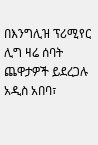በእንግሊዝ ፕሪሚየር ሊግ ዛሬ ሰባት ጨዋታዎች ይደረጋሉ
አዲስ አበባ፣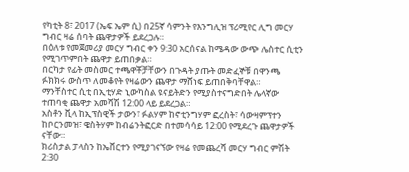የካቲት 8፣ 2017 (ኤፍ ኤም ሲ) በ25ኛ ሳምንት የእንግሊዝ ፕሪሚየር ሊግ መርሃ ግብር ዛሬ ሰባት ጨዋታዎች ይደረጋሉ።
በዕለቱ የመጀመሪያ መርሃ ግብር ቀን 9:30 አርሰናል ከሜዳው ውጭ ሌስተር ሲቲን የሚገጥምበት ጨዋታ ይጠበቃል።
በርካታ የፊት መስመር ተጫዋቾቻቸውን በጉዳት ያጡት መድፈኞቹ በዋንጫ ፉክክሩ ውስጥ ለመቆየት የዛሬውን ጨዋታ ማሸነፍ ይጠበቅባቸዋል።
ማንቸስተር ሲቲ በኢቲሃድ ኒውካስል ዩናይትድን የሚያስተናግድበት ሌላኛው ተጠባቂ ጨዋታ አመሻሽ 12:00 ላይ ይደረጋል።
አስቶን ቪላ ከኢፕስዊች ታውን፣ ፉልሃም ከኖቲንግሃም ፎረስት፣ ሳውዛምፕተን ከቦርንመዝ፣ ዌስትሃም ከብሬንትፎርድ በተመሳሳይ 12:00 የሚደረጉ ጨዋታዎች ናቸው።
ክሪስታል ፓላስን ከኤቨርተን የሚያገናኘው የዛሬ የመጨረሻ መርሃ ግብር ምሽት 2:30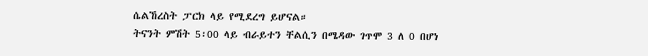ሴልኸረስት ፓርክ ላይ የሚደረግ ይሆናል።
ትናንት ምሽት 5፡00 ላይ ብራይተን ቸልሲን በሜዳው ገጥሞ 3 ለ 0 በሆነ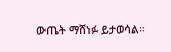ውጤት ማሸነፉ ይታወሳል።